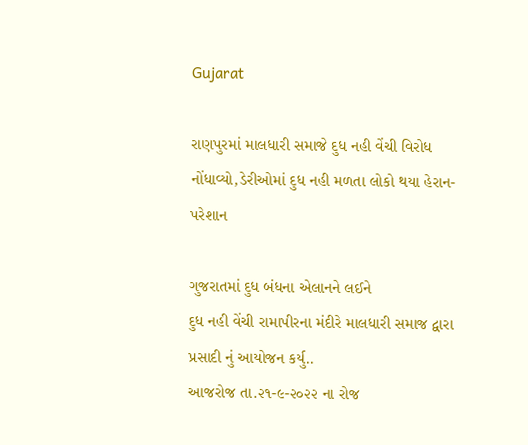Gujarat

રાણપુરમાં માલધારી સમાજે દુધ નહી વેંચી વિરોધ નોંધાવ્યો,ડેરીઓમાં દુધ નહી મળતા લોકો થયા હેરાન-પરેશાન

ગુજરાતમાં દુધ બંધના એલાનને લઈને
દુધ નહી વેંચી રામાપીરના મંદીરે માલધારી સમાજ દ્વારા પ્રસાદી નું આયોજન કર્યુ..
આજરોજ તા.૨૧-૯-૨૦૨૨ ના રોજ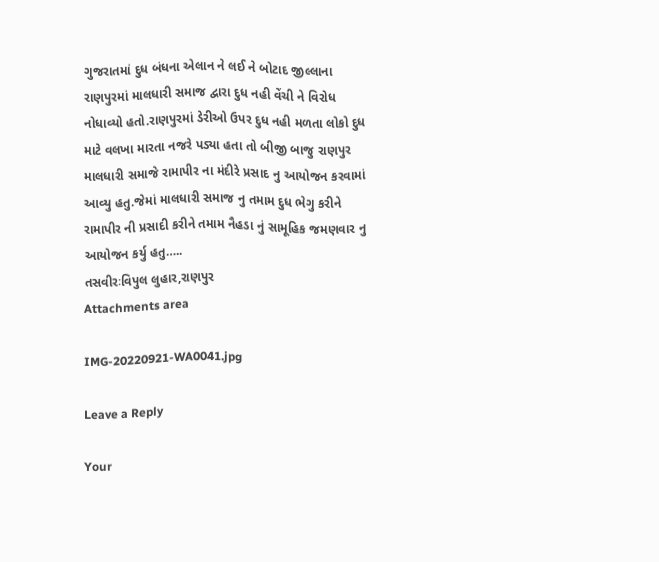ગુજરાતમાં દુધ બંધના એલાન ને લઈ ને બોટાદ જીલ્લાના રાણપુરમાં માલધારી સમાજ દ્વારા દુધ નહી વેંચી ને વિરોધ નોધાવ્યો હતો.રાણપુરમાં ડેરીઓ ઉપર દુધ નહી મળતા લોકો દુધ માટે વલખા મારતા નજરે પડ્યા હતા તો બીજી બાજુ રાણપુર માલધારી સમાજે રામાપીર ના મંદીરે પ્રસાદ નુ આયોજન કરવામાં આવ્યુ હતુ.જેમાં માલધારી સમાજ નુ તમામ દુધ ભેગુ કરીને રામાપીર ની પ્રસાદી કરીને તમામ નૈહડા નું સામૂહિક જમણવાર નુ આયોજન કર્યુ હતુ…..
તસવીરઃવિપુલ લુહાર,રાણપુર
Attachments area

IMG-20220921-WA0041.jpg

Leave a Reply

Your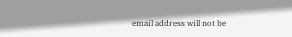email address will not be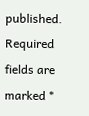published. Required fields are marked *